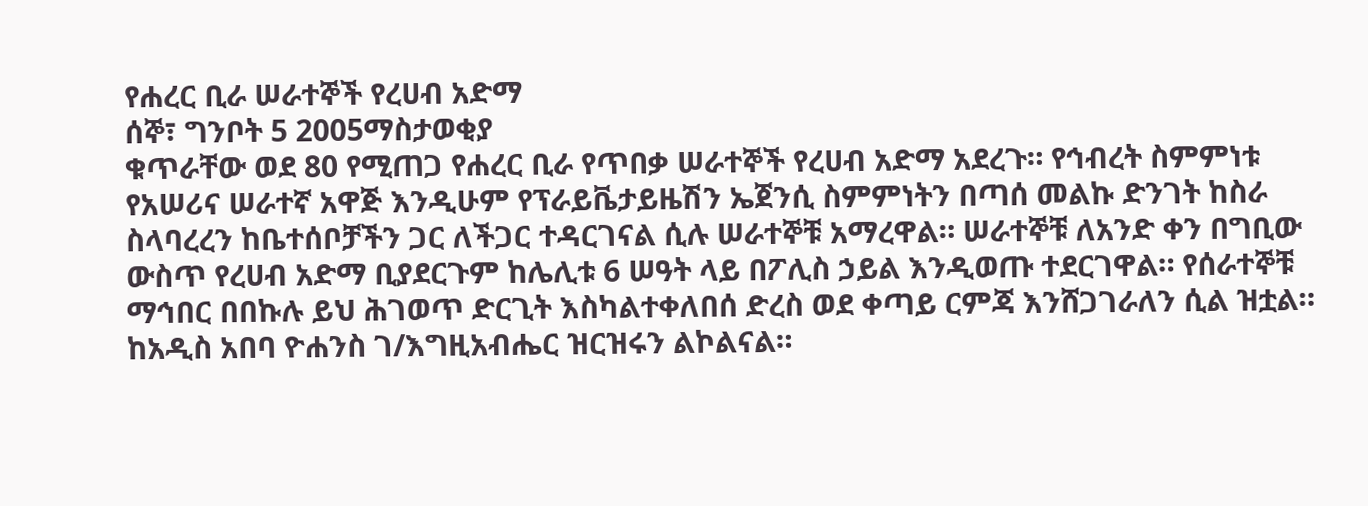የሐረር ቢራ ሠራተኞች የረሀብ አድማ
ሰኞ፣ ግንቦት 5 2005ማስታወቂያ
ቁጥራቸው ወደ 80 የሚጠጋ የሐረር ቢራ የጥበቃ ሠራተኞች የረሀብ አድማ አደረጉ። የኅብረት ስምምነቱ የአሠሪና ሠራተኛ አዋጅ እንዲሁም የፕራይቬታይዜሽን ኤጀንሲ ስምምነትን በጣሰ መልኩ ድንገት ከስራ ስላባረረን ከቤተሰቦቻችን ጋር ለችጋር ተዳርገናል ሲሉ ሠራተኞቹ አማረዋል። ሠራተኞቹ ለአንድ ቀን በግቢው ውስጥ የረሀብ አድማ ቢያደርጉም ከሌሊቱ 6 ሠዓት ላይ በፖሊስ ኃይል እንዲወጡ ተደርገዋል። የሰራተኞቹ ማኅበር በበኩሉ ይህ ሕገወጥ ድርጊት እስካልተቀለበሰ ድረስ ወደ ቀጣይ ርምጃ እንሸጋገራለን ሲል ዝቷል። ከአዲስ አበባ ዮሐንስ ገ/እግዚአብሔር ዝርዝሩን ልኮልናል።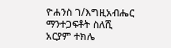ዮሐንስ ገ/እግዚአብሔር
ማንተጋፍቶት ስለሺ
አርያም ተክሌ